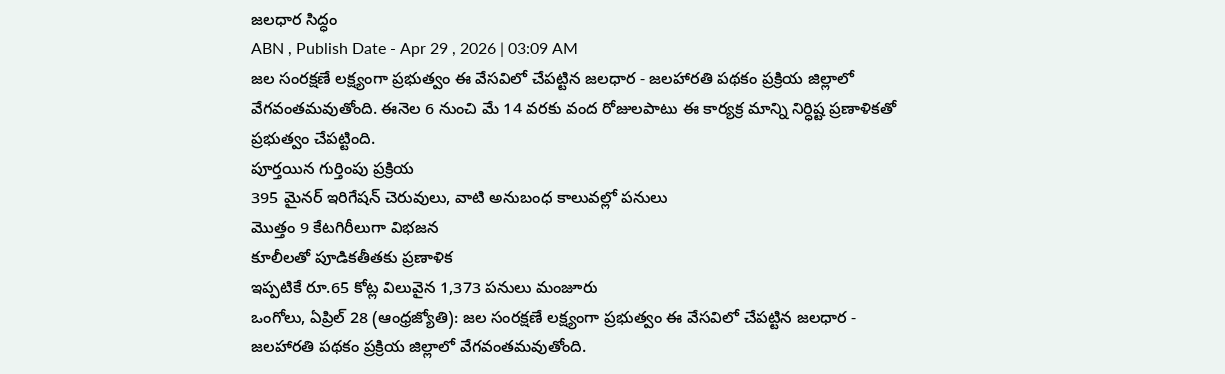జలధార సిద్ధం
ABN , Publish Date - Apr 29 , 2026 | 03:09 AM
జల సంరక్షణే లక్ష్యంగా ప్రభుత్వం ఈ వేసవిలో చేపట్టిన జలధార - జలహారతి పథకం ప్రక్రియ జిల్లాలో వేగవంతమవుతోంది. ఈనెల 6 నుంచి మే 14 వరకు వంద రోజులపాటు ఈ కార్యక్ర మాన్ని నిర్ధిష్ట ప్రణాళికతో ప్రభుత్వం చేపట్టింది.
పూర్తయిన గుర్తింపు ప్రక్రియ
395 మైనర్ ఇరిగేషన్ చెరువులు, వాటి అనుబంధ కాలువల్లో పనులు
మొత్తం 9 కేటగిరీలుగా విభజన
కూలీలతో పూడికతీతకు ప్రణాళిక
ఇప్పటికే రూ.65 కోట్ల విలువైన 1,373 పనులు మంజూరు
ఒంగోలు, ఏప్రిల్ 28 (ఆంధ్రజ్యోతి): జల సంరక్షణే లక్ష్యంగా ప్రభుత్వం ఈ వేసవిలో చేపట్టిన జలధార - జలహారతి పథకం ప్రక్రియ జిల్లాలో వేగవంతమవుతోంది.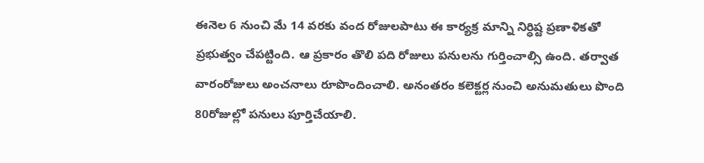ఈనెల 6 నుంచి మే 14 వరకు వంద రోజులపాటు ఈ కార్యక్ర మాన్ని నిర్ధిష్ట ప్రణాళికతో ప్రభుత్వం చేపట్టింది. ఆ ప్రకారం తొలి పది రోజులు పనులను గుర్తించాల్సి ఉంది. తర్వాత వారంరోజులు అంచనాలు రూపొందించాలి. అనంతరం కలెక్టర్ల నుంచి అనుమతులు పొంది 80రోజుల్లో పనులు పూర్తిచేయాలి.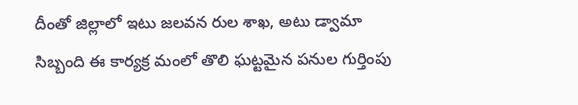దీంతో జిల్లాలో ఇటు జలవన రుల శాఖ, అటు డ్వామా సిబ్బంది ఈ కార్యక్ర మంలో తొలి ఘట్టమైన పనుల గుర్తింపు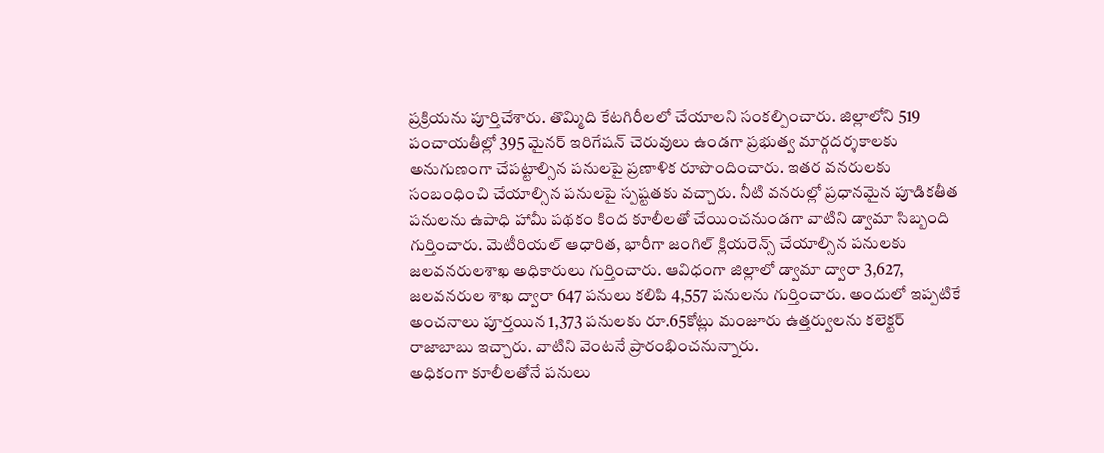ప్రక్రియను పూర్తిచేశారు. తొమ్మిది కేటగిరీలలో చేయాలని సంకల్పించారు. జిల్లాలోని 519 పంచాయతీల్లో 395 మైనర్ ఇరిగేషన్ చెరువులు ఉండగా ప్రభుత్వ మార్గదర్శకాలకు అనుగుణంగా చేపట్టాల్సిన పనులపై ప్రణాళిక రూపొందించారు. ఇతర వనరులకు సంబంధించి చేయాల్సిన పనులపై స్పష్టతకు వచ్చారు. నీటి వనరుల్లో ప్రధానమైన పూడికతీత పనులను ఉపాధి హామీ పథకం కింద కూలీలతో చేయించనుండగా వాటిని డ్వామా సిబ్బంది గుర్తించారు. మెటీరియల్ ఆధారిత, భారీగా జంగిల్ క్లియరెన్స్ చేయాల్సిన పనులకు జలవనరులశాఖ అధికారులు గుర్తించారు. ఆవిధంగా జిల్లాలో డ్వామా ద్వారా 3,627, జలవనరుల శాఖ ద్వారా 647 పనులు కలిపి 4,557 పనులను గుర్తించారు. అందులో ఇప్పటికే అంచనాలు పూర్తయిన 1,373 పనులకు రూ.65కోట్లు మంజూరు ఉత్తర్వులను కలెక్టర్ రాజాబాబు ఇచ్చారు. వాటిని వెంటనే ప్రారంభించనున్నారు.
అధికంగా కూలీలతోనే పనులు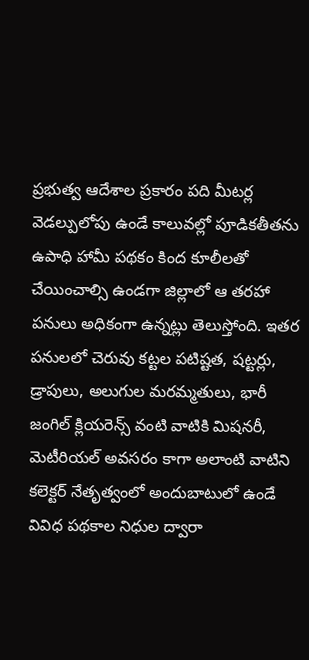ప్రభుత్వ ఆదేశాల ప్రకారం పది మీటర్ల వెడల్పులోపు ఉండే కాలువల్లో పూడికతీతను ఉపాధి హామీ పథకం కింద కూలీలతో చేయించాల్సి ఉండగా జిల్లాలో ఆ తరహా పనులు అధికంగా ఉన్నట్లు తెలుస్తోంది. ఇతర పనులలో చెరువు కట్టల పటిష్టత, షట్టర్లు, డ్రాపులు, అలుగుల మరమ్మతులు, భారీ జంగిల్ క్లియరెన్స్ వంటి వాటికి మిషనరీ, మెటీరియల్ అవసరం కాగా అలాంటి వాటిని కలెక్టర్ నేతృత్వంలో అందుబాటులో ఉండే వివిధ పథకాల నిధుల ద్వారా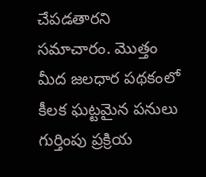చేపడతారని సమాచారం. మొత్తం మీద జలధార పథకంలో కీలక ఘట్టమైన పనులు గుర్తింపు ప్రక్రియ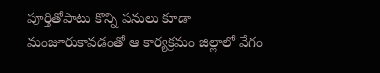పూర్తితోపాటు కొన్ని పనులు కూడా మంజూరుకావడంతో ఆ కార్యక్రమం జిల్లాలో వేగం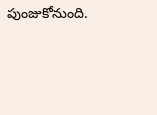పుంజుకోనుంది.